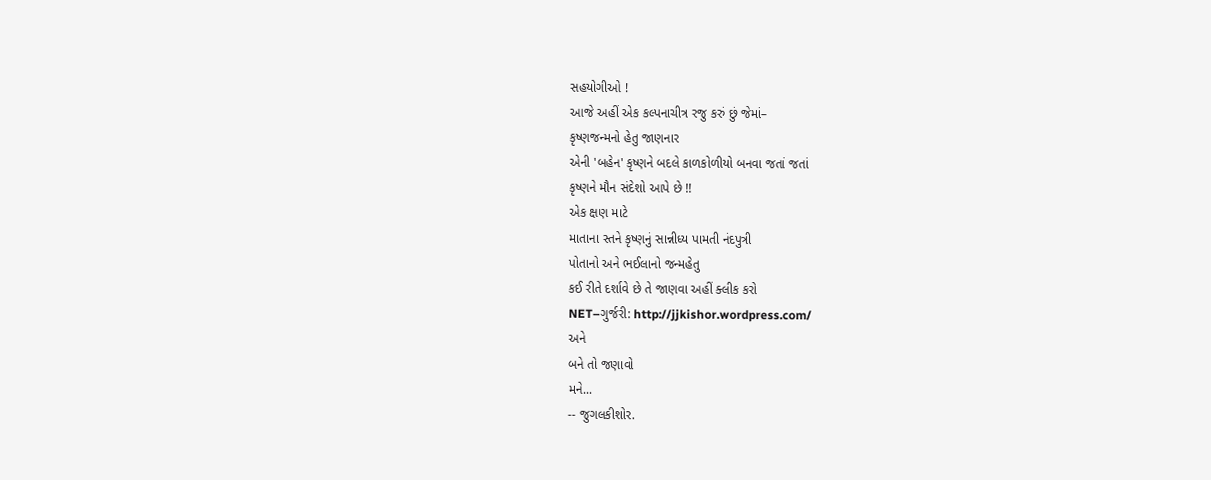સહયોગીઓ !
આજે અહીં એક કલ્પનાચીત્ર રજુ કરું છું જેમાં–
કૃષ્ણજન્મનો હેતુ જાણનાર
એની 'બહેન' કૃષ્ણને બદલે કાળકોળીયો બનવા જતાં જતાં
કૃષ્ણને મૌન સંદેશો આપે છે !!
એક ક્ષણ માટે
માતાના સ્તને કૃષ્ણનું સાન્નીધ્ય પામતી નંદપુત્રી
પોતાનો અને ભઈલાનો જન્મહેતુ
કઈ રીતે દર્શાવે છે તે જાણવા અહીં ક્લીક કરો
NET–ગુર્જરી: http://jjkishor.wordpress.com/
અને
બને તો જણાવો
મને...
-- જુગલકીશોર.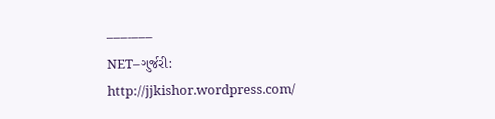–––-–––
NET–ગુર્જરી:
http://jjkishor.wordpress.com/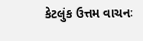કેટલુંક ઉત્તમ વાચનઃ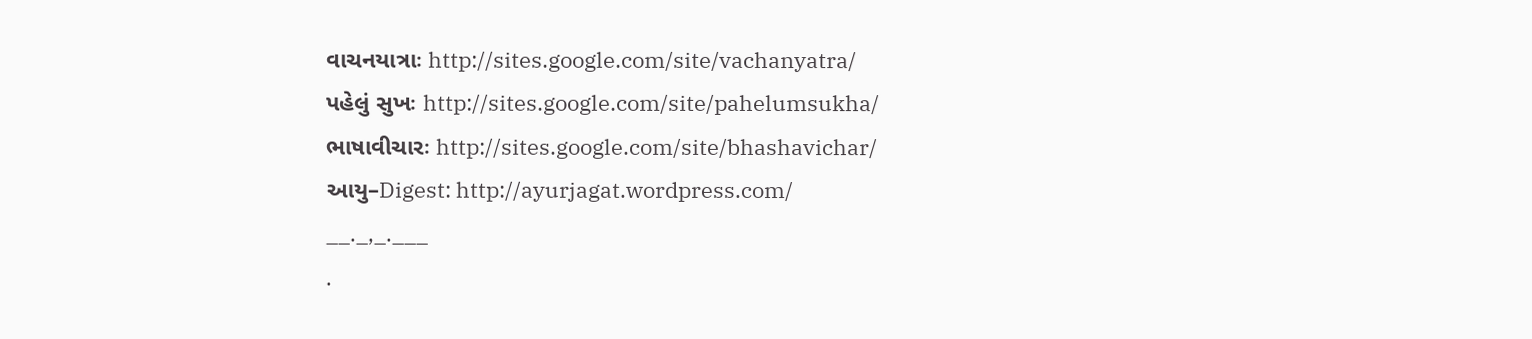વાચનયાત્રાઃ http://sites.google.com/site/vachanyatra/
પહેલું સુખઃ http://sites.google.com/site/pahelumsukha/
ભાષાવીચારઃ http://sites.google.com/site/bhashavichar/
આયુ–Digest: http://ayurjagat.wordpress.com/
__._,_.___
.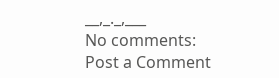__,_._,___
No comments:
Post a Comment